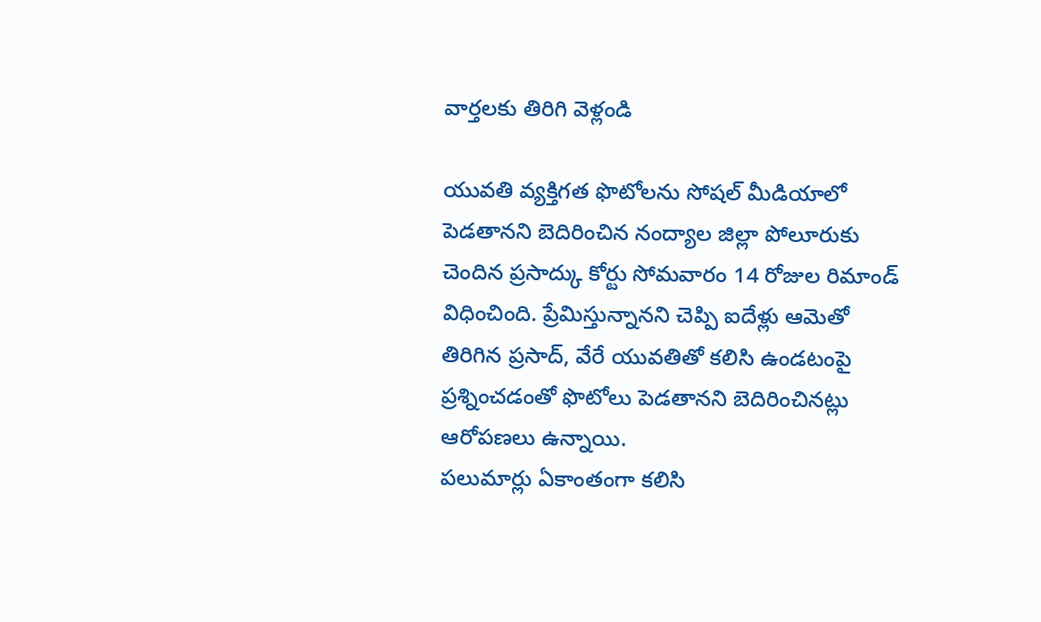వార్తలకు తిరిగి వెళ్లండి

యువతి వ్యక్తిగత ఫొటోలను సోషల్ మీడియాలో పెడతానని బెదిరించిన నంద్యాల జిల్లా పోలూరుకు చెందిన ప్రసాద్కు కోర్టు సోమవారం 14 రోజుల రిమాండ్ విధించింది. ప్రేమిస్తున్నానని చెప్పి ఐదేళ్లు ఆమెతో తిరిగిన ప్రసాద్, వేరే యువతితో కలిసి ఉండటంపై ప్రశ్నించడంతో ఫొటోలు పెడతానని బెదిరించినట్లు ఆరోపణలు ఉన్నాయి.
పలుమార్లు ఏకాంతంగా కలిసి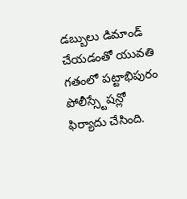డబ్బులు డిమాండ్ చేయడంతో యువతి గతంలో పట్టాభిపురం పోలీస్స్టేషన్లో ఫిర్యాదు చేసింది.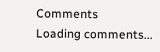Comments
Loading comments...